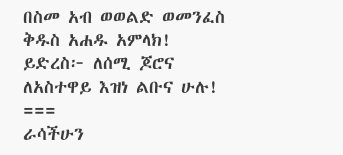በስመ አብ ወወልድ ወመንፈስ ቅዱስ አሐዱ አምላክ!
ይድረስ፦ ለሰሚ ጆሮና ለአስተዋይ እዝነ ልቡና ሁሉ!
===
ራሳችሁን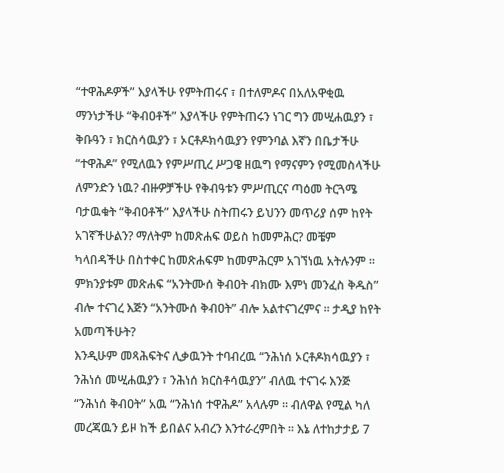“ተዋሕዶዎች” እያላችሁ የምትጠሩና ፣ በተለምዶና በአለአዋቂዉ ማንነታችሁ “ቅብዐቶች” እያላችሁ የምትጠሩን ነገር ግን መሢሐዉያን ፣ ቅቡዓን ፣ ክርስሳዉያን ፣ ኦርቶዶክሳዉያን የምንባል እኛን በቤታችሁ “ተዋሕዶ” የሚለዉን የምሥጢረ ሥጋዌ ዘዉግ የማናምን የሚመስላችሁ ለምንድን ነዉ? ብዙዎቻችሁ የቅብዓቱን ምሥጢርና ጣዕመ ትርጓሜ ባታዉቁት “ቅብዐቶች” እያላችሁ ስትጠሩን ይህንን መጥሪያ ሰም ከየት አገኛችሁልን? ማለትም ከመጽሐፍ ወይስ ከመምሕር? መቼም ካላበዳችሁ በስተቀር ከመጽሐፍም ከመምሕርም አገኘነዉ አትሉንም ፡፡ ምክንያቱም መጽሐፍ “አንትሙሰ ቅብዐት ብክሙ እምነ መንፈስ ቅዱስ” ብሎ ተናገረ እጅን “አንትሙሰ ቅብዐት” ብሎ አልተናገረምና ፡፡ ታዲያ ከየት አመጣችሁት?
እንዲሁም መጻሕፍትና ሊቃዉንት ተባብረዉ “ንሕነሰ ኦርቶዶክሳዉያን ፣ ንሕነሰ መሢሐዉያን ፣ ንሕነሰ ክርስቶሳዉያን” ብለዉ ተናገሩ እንጅ “ንሕነሰ ቅብዐት” አዉ “ንሕነሰ ተዋሕዶ” አላሉም ፡፡ ብለዋል የሚል ካለ መረጃዉን ይዞ ከች ይበልና አብረን እንተራረምበት ፡፡ እኔ ለተከታታይ 7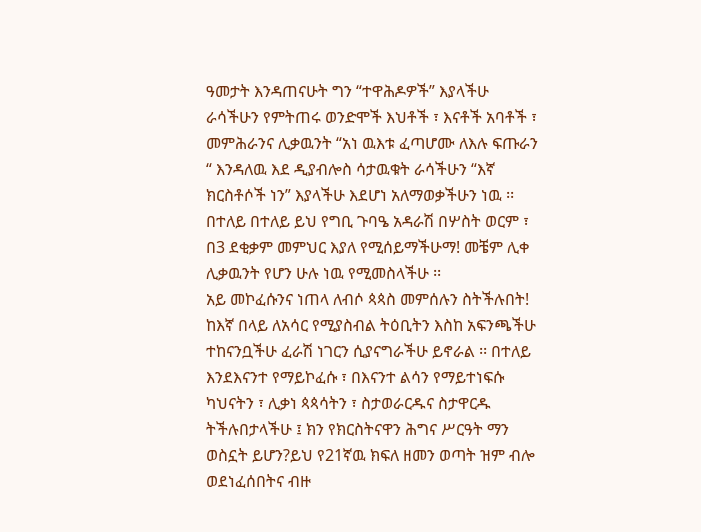ዓመታት እንዳጠናሁት ግን “ተዋሕዶዎች” እያላችሁ ራሳችሁን የምትጠሩ ወንድሞች እህቶች ፣ እናቶች አባቶች ፣ መምሕራንና ሊቃዉንት “አነ ዉእቱ ፈጣሆሙ ለእሉ ፍጡራን “ እንዳለዉ እደ ዲያብሎስ ሳታዉቁት ራሳችሁን “እኛ ክርስቶሶች ነን” እያላችሁ እደሆነ አለማወቃችሁን ነዉ ፡፡ በተለይ በተለይ ይህ የግቢ ጉባዔ አዳራሽ በሦስት ወርም ፣ በ3 ደቂቃም መምህር እያለ የሚሰይማችሁማ! መቼም ሊቀ ሊቃዉንት የሆን ሁሉ ነዉ የሚመስላችሁ ፡፡
አይ መኮፈሱንና ነጠላ ለብሶ ጳጳስ መምሰሉን ስትችሉበት! ከእኛ በላይ ለአሳር የሚያስብል ትዕቢትን እስከ አፍንጫችሁ ተከናንቧችሁ ፈራሽ ነገርን ሲያናግራችሁ ይኖራል ፡፡ በተለይ እንደእናንተ የማይኮፈሱ ፣ በእናንተ ልሳን የማይተነፍሱ ካህናትን ፣ ሊቃነ ጳጳሳትን ፣ ስታወራርዱና ስታዋርዱ ትችሉበታላችሁ ፤ ክን የክርስትናዋን ሕግና ሥርዓት ማን ወስኗት ይሆን?ይህ የ21ኛዉ ክፍለ ዘመን ወጣት ዝም ብሎ ወደነፈሰበትና ብዙ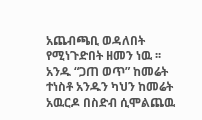አጨብጫቢ ወዳለበት የሚነጉድበት ዘመን ነዉ ፡፡ አንዱ “ጋጠ ወጥ” ከመሬት ተነስቶ አንዱን ካህን ከመሬት አዉርዶ በስድብ ሲሞልጨዉ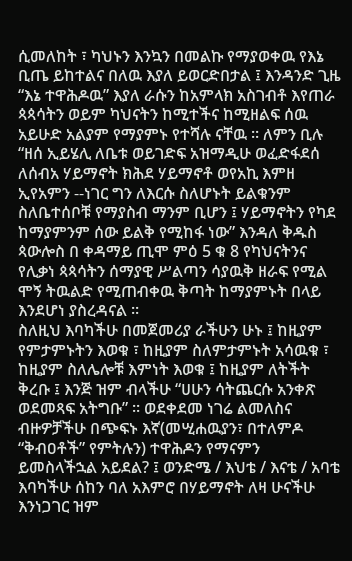ሲመለከት ፣ ካህኑን እንኳን በመልኩ የማያወቀዉ የእኔ ቢጤ ይከተልና በለዉ እያለ ይወርድበታል ፤ እንዳንድ ጊዜ “እኔ ተዋሕዶዉ” እያለ ራሱን ከአምላክ አስገብቶ እየጠራ ጳጳሳትን ወይም ካህናትን ከሚተችና ከሚዘልፍ ሰዉ አይሁድ አልያም የማያምኑ የተሻሉ ናቸዉ ፡፡ ለምን ቢሉ “ዘሰ ኢይሄሊ ለቤቱ ወይገድፍ አዝማዲሁ ወፈድፋደሰ ለሰብአ ሃይማኖት ክሕደ ሃይማኖቶ ወየአኪ እምዘ ኢየአምን --ነገር ግን ለእርሱ ስለሆኑት ይልቁንም ስለቤተሰቦቹ የማያስብ ማንም ቢሆን ፤ ሃይማኖትን የካደ ከማያምንም ሰው ይልቅ የሚከፋ ነው” እንዳለ ቅዱስ ጳውሎስ በ ቀዳማይ ጢሞ ምዕ 5 ቁ 8 የካህናትንና የሊቃነ ጳጳሳትን ሰማያዊ ሥልጣን ሳያዉቅ ዘራፍ የሚል ሞኝ ትዉልድ የሚጠብቀዉ ቅጣት ከማያምኑት በላይ እንደሆነ ያስረዳናል ፡፡
ስለዚህ እባካችሁ በመጀመሪያ ራችሁን ሁኑ ፤ ከዚያም የምታምኑትን እወቁ ፣ ከዚያም ስለምታምኑት አሳዉቁ ፣ ከዚያም ስለሌሎቹ እምነት እወቁ ፤ ከዚያም ለትችት ቅረቡ ፤ እንጅ ዝም ብላችሁ “ሀሁን ሳትጨርሱ አንቀጽ ወደመጻፍ አትግቡ” ፡፡ ወደቀደመ ነገሬ ልመለስና ብዙዎቻችሁ በጭፍኑ እኛ(መሢሐዉያን፣ በተለምዶ “ቅብዐቶች” የምትሉን) ተዋሕዶን የማናምን ይመስላችኋል አይደል? ፤ ወንድሜ / እህቴ / እናቴ / አባቴ እባካችሁ ሰከን ባለ አእምሮ በሃይማኖት ለዛ ሁናችሁ እንነጋገር ዝም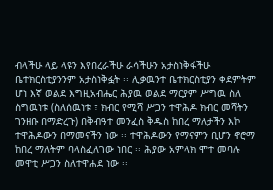ብላችሁ ላይ ላዩን እየበረራችሁ ራሳችሁን አታስነቅፋችሁ ቤተክርስቲያንንም አታስነቅፏት ፡፡ ሊቃዉንተ ቤተክርስቲያን ቀደምትም ሆነ እኛ ወልደ እግዚአብሔር ሕያዉ ወልደ ማርያም ሥግዉ ስለ ስግዉነቱ (ስለሰዉነቱ ፣ ክብር የሚሻ ሥጋን ተዋሕዶ ክብር መሻትን ገንዘቡ በማድረጉ) በቅብዓተ መንፈስ ቅዱስ ከበረ ማለታችን እኮ ተዋሕዶውን በማመናችን ነው ፡፡ ተዋሕዶውን የማናምን ቢሆን ኖሮማ ከበረ ማለትም ባላስፈለገው ነበር ፡፡ ሕያው አምላክ ሞተ መባሉ መዋቲ ሥጋን ስለተዋሐደ ነው ፡፡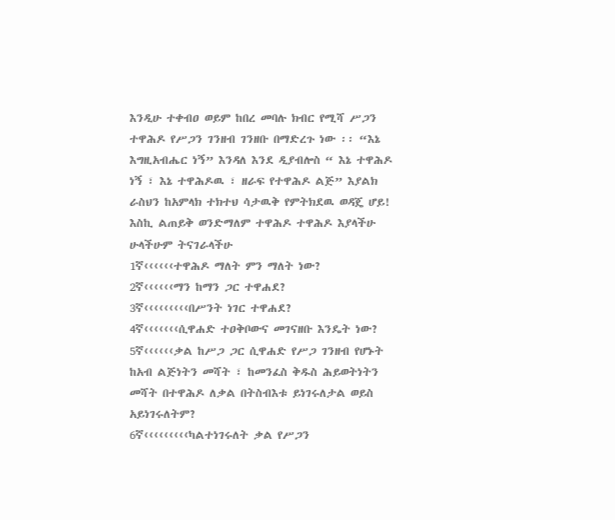እንዲሁ ተቀብዐ ወይም ከበረ መባሉ ክብር የሚሻ ሥጋን ተዋሕዶ የሥጋን ገንዘብ ገንዘቡ በማድረጉ ነው ፡፡ “እኔ እግዚአብሔር ነኝ” እንዳለ እንደ ዲያብሎስ “ እኔ ተዋሕዶ ነኝ ፣ እኔ ተዋሕዶዉ ፣ ዘራፍ የተዋሕዶ ልጅ” እያልክ ራስህን ከአምላክ ተክተህ ሳታዉቅ የምትክደዉ ወዳጄ ሆይ! እስኪ ልጠይቅ ወንድማለም ተዋሕዶ ተዋሕዶ እያላችሁ ሁላችሁም ትናገራላችሁ
1ኛ‹‹‹‹‹‹ተዋሕዶ ማለት ምን ማለት ነው?
2ኛ‹‹‹‹‹‹ማን ከማን ጋር ተዋሐደ?
3ኛ‹‹‹‹‹‹‹‹‹በሥንት ነገር ተዋሐደ?
4ኛ‹‹‹‹‹‹‹ሲዋሐድ ተዐቅቦውና መገናዘቡ እንዴት ነው?
5ኛ‹‹‹‹‹‹ቃል ከሥጋ ጋር ሲዋሐድ የሥጋ ገንዘብ የሆኑት ከአብ ልጅነትን መሻት ፣ ከመንፈስ ቅዱስ ሕይወትነትን መሻት በተዋሕዶ ለቃል በትስብእቱ ይነገሩለታል ወይስ አይነገሩለትም?
6ኛ‹‹‹‹‹‹‹‹‹ካልተነገሩለት ቃል የሥጋን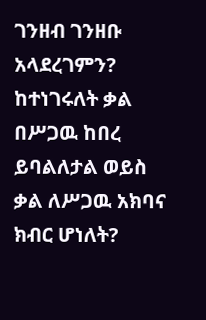ገንዘብ ገንዘቡ አላደረገምን? ከተነገሩለት ቃል በሥጋዉ ከበረ ይባልለታል ወይስ ቃል ለሥጋዉ አክባና ክብር ሆነለት?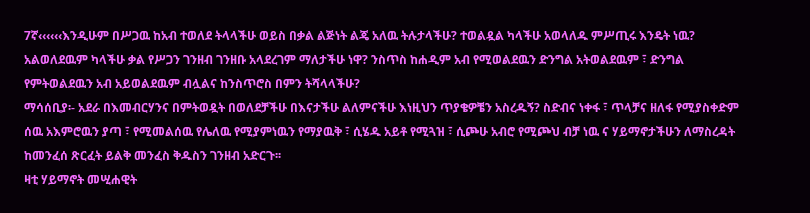7ኛ‹‹‹‹‹‹እንዲሁም በሥጋዉ ከአብ ተወለደ ትላላችሁ ወይስ በቃል ልጅነት ልጄ አለዉ ትሉታላችሁ? ተወልዷል ካላችሁ አወላለዱ ምሥጢሩ እንዴት ነዉ? አልወለደዉም ካላችሁ ቃል የሥጋን ገንዘብ ገንዘቡ አላደረገም ማለታችሁ ነዋ? ንስጥስ ከሐዲም አብ የሚወልደዉን ድንግል አትወልደዉም ፣ ድንግል የምትወልደዉን አብ አይወልደዉም ብሏልና ከንስጥሮስ በምን ትሻላላችሁ?
ማሳሰቢያ፡- አደራ በእመብርሃንና በምትወዷት በወለደቻችሁ በእናታችሁ ልለምናችሁ እነዚህን ጥያቄዎቼን አስረዱኝ? ስድብና ነቀፋ ፣ ጥላቻና ዘለፋ የሚያስቀድም ሰዉ አእምሮዉን ያጣ ፣ የሚመልሰዉ የሌለዉ የሚያምነዉን የማያዉቅ ፣ ሲሄዱ አይቶ የሚጓዝ ፣ ሲጮሁ አብሮ የሚጮህ ብቻ ነዉ ና ሃይማኖታችሁን ለማስረዳት ከመንፈሰ ጽርፈት ይልቅ መንፈስ ቅዱስን ገንዘብ አድርጉ፡፡
ዛቲ ሃይማኖት መሢሐዊት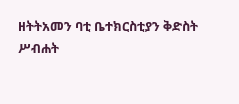ዘትትአመን ባቲ ቤተክርስቲያን ቅድስት
ሥብሐት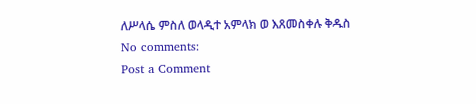ለሥላሴ ምስለ ወላዲተ አምላክ ወ እጸመስቀሉ ቅዱስ
No comments:
Post a Comment